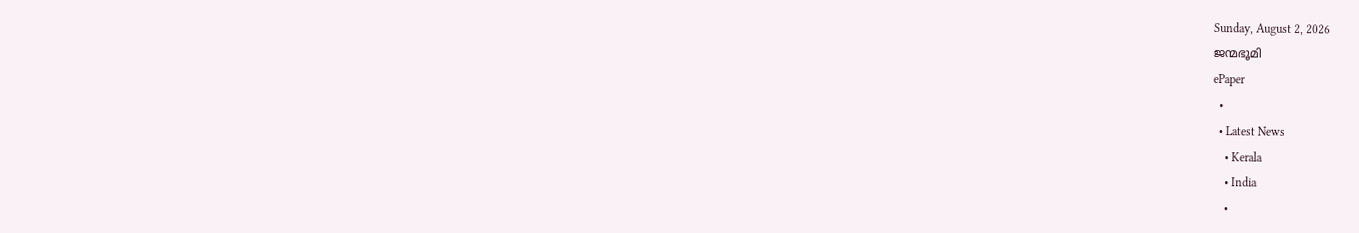Sunday, August 2, 2026
ജന്മഭൂമി
ePaper
  •
  • Latest News
    • Kerala
    • India
    •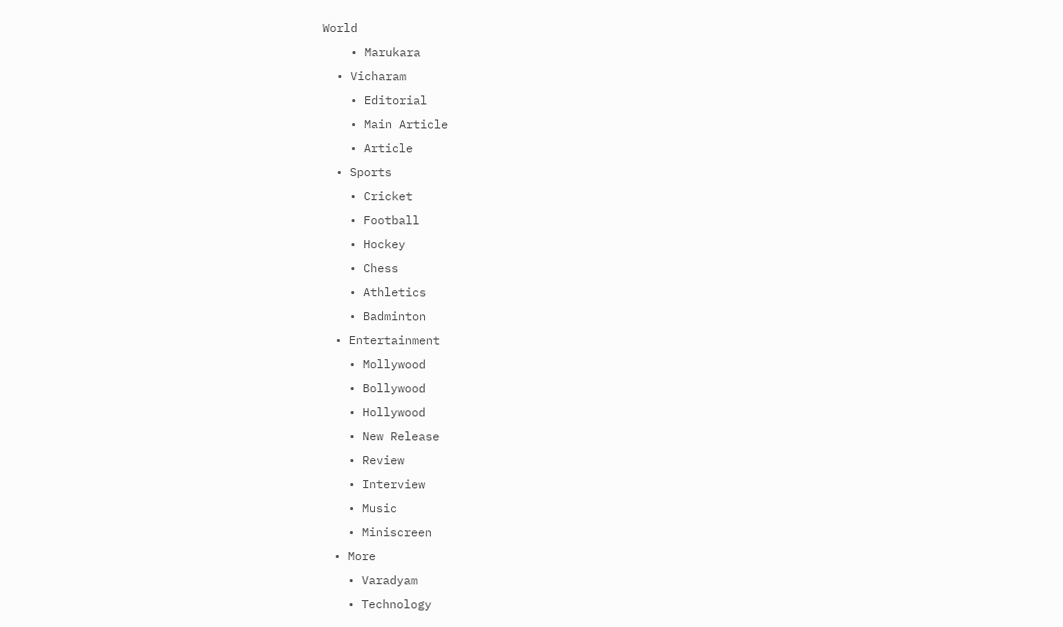World
    • Marukara
  • Vicharam
    • Editorial
    • Main Article
    • Article
  • Sports
    • Cricket
    • Football
    • Hockey
    • Chess
    • Athletics
    • Badminton
  • Entertainment
    • Mollywood
    • Bollywood
    • Hollywood
    • New Release
    • Review
    • Interview
    • Music
    • Miniscreen
  • More
    • Varadyam
    • Technology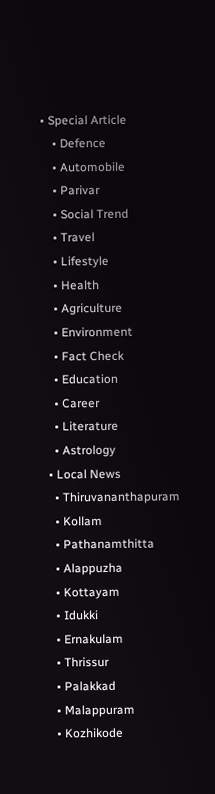• Special Article
    • Defence
    • Automobile
    • Parivar
    • Social Trend
    • Travel
    • Lifestyle
    • Health
    • Agriculture
    • Environment
    • Fact Check
    • Education
    • Career
    • Literature
    • Astrology
  • Local News
    • Thiruvananthapuram
    • Kollam
    • Pathanamthitta
    • Alappuzha
    • Kottayam
    • Idukki
    • Ernakulam
    • Thrissur
    • Palakkad
    • Malappuram
    • Kozhikode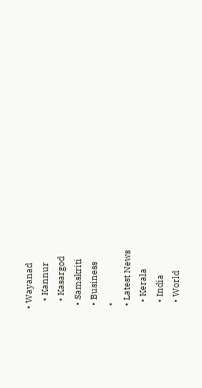• Wayanad
    • Kannur
    • Kasargod
  • Samskriti
  • Business
  •
  • Latest News
    • Kerala
    • India
    • World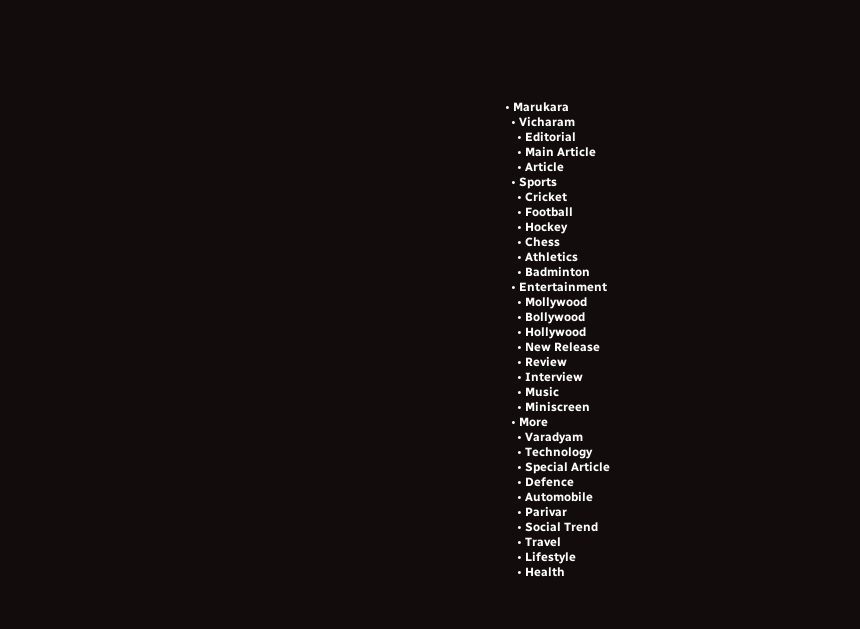• Marukara
  • Vicharam
    • Editorial
    • Main Article
    • Article
  • Sports
    • Cricket
    • Football
    • Hockey
    • Chess
    • Athletics
    • Badminton
  • Entertainment
    • Mollywood
    • Bollywood
    • Hollywood
    • New Release
    • Review
    • Interview
    • Music
    • Miniscreen
  • More
    • Varadyam
    • Technology
    • Special Article
    • Defence
    • Automobile
    • Parivar
    • Social Trend
    • Travel
    • Lifestyle
    • Health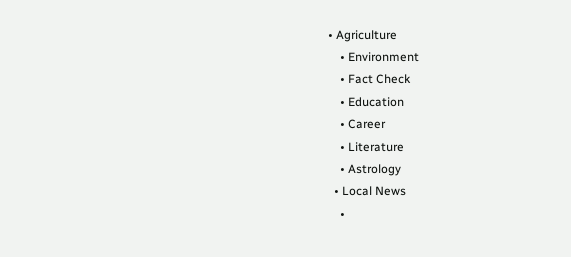• Agriculture
    • Environment
    • Fact Check
    • Education
    • Career
    • Literature
    • Astrology
  • Local News
    •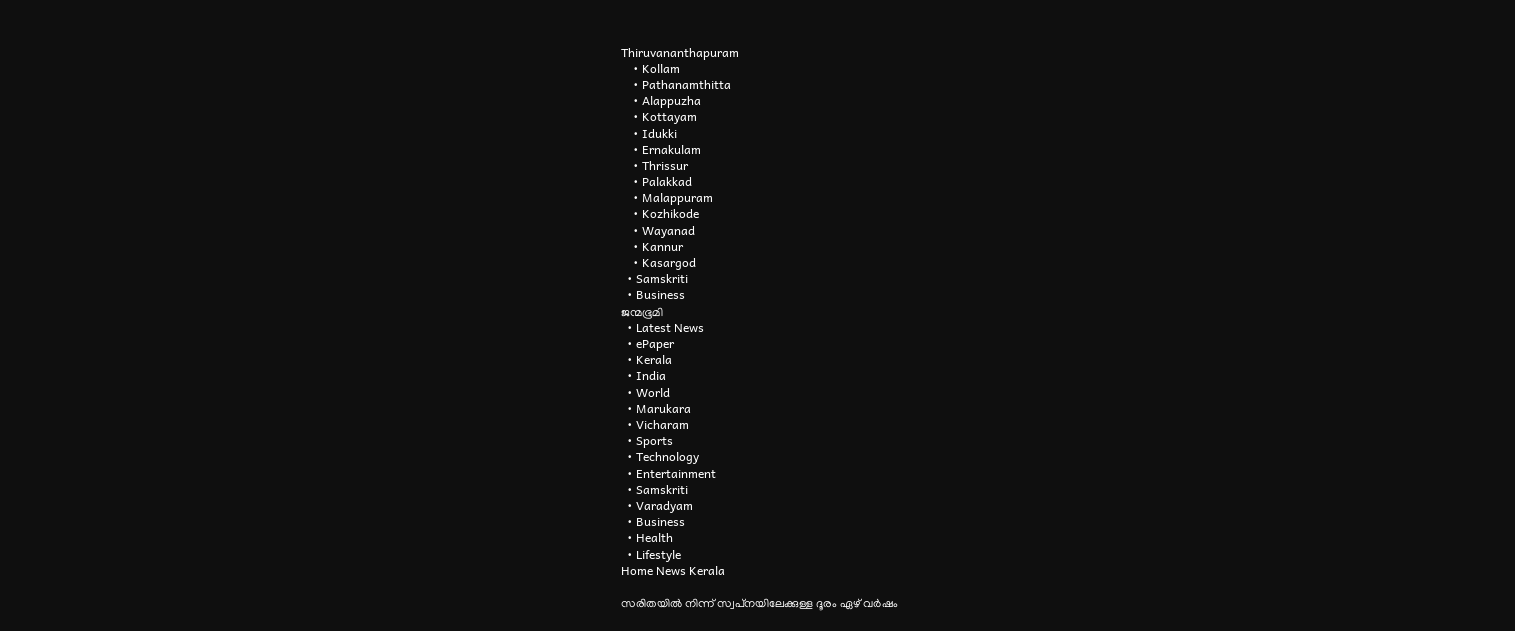Thiruvananthapuram
    • Kollam
    • Pathanamthitta
    • Alappuzha
    • Kottayam
    • Idukki
    • Ernakulam
    • Thrissur
    • Palakkad
    • Malappuram
    • Kozhikode
    • Wayanad
    • Kannur
    • Kasargod
  • Samskriti
  • Business
ജന്മഭൂമി
  • Latest News
  • ePaper
  • Kerala
  • India
  • World
  • Marukara
  • Vicharam
  • Sports
  • Technology
  • Entertainment
  • Samskriti
  • Varadyam
  • Business
  • Health
  • Lifestyle
Home News Kerala

സരിതയില്‍ നിന്ന് സ്വപ്‌നയിലേക്കുള്ള ദൂരം ഏഴ് വര്‍ഷം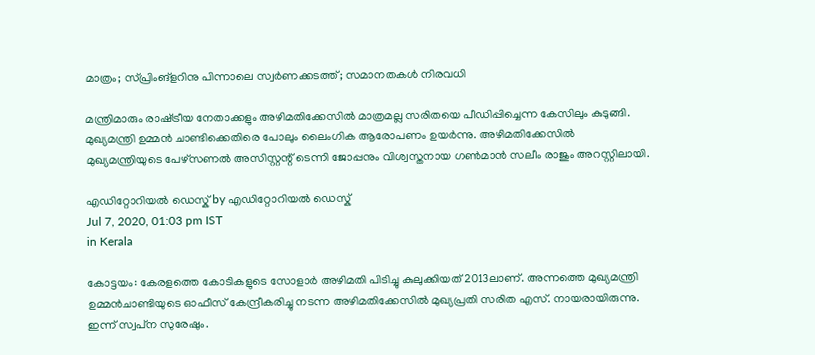മാത്രം; സ്പ്രിംങ്‌ളറിനു പിന്നാലെ സ്വര്‍ണക്കടത്ത്; സമാനതകള്‍ നിരവധി

മന്ത്രിമാരും രാഷ്‌ട്രീയ നേതാക്കളും അഴിമതിക്കേസില്‍ മാത്രമല്ല സരിതയെ പീഡിപ്പിച്ചെന്ന കേസിലും കുടുങ്ങി. മുഖ്യമന്ത്രി ഉമ്മന്‍ ചാണ്ടിക്കെതിരെ പോലും ലൈംഗിക ആരോപണം ഉയര്‍ന്നു. അഴിമതിക്കേസില്‍ മുഖ്യമന്ത്രിയുടെ പേഴ്‌സണല്‍ അസിസ്റ്റന്റ് ടെന്നി ജോപ്പനും വിശ്വസ്തനായ ഗണ്‍മാന്‍ സലീം രാജും അറസ്റ്റിലായി.

എഡിറ്റോറിയൽ ഡെസ്ക് by എഡിറ്റോറിയൽ ഡെസ്ക്
Jul 7, 2020, 01:03 pm IST
in Kerala

കോട്ടയം: കേരളത്തെ കോടികളുടെ സോളാര്‍ അഴിമതി പിടിച്ചു കുലുക്കിയത് 2013ലാണ്. അന്നത്തെ മുഖ്യമന്ത്രി ഉമ്മന്‍ചാണ്ടിയുടെ ഓഫീസ് കേന്ദ്രീകരിച്ചു നടന്ന അഴിമതിക്കേസില്‍ മുഖ്യപ്രതി സരിത എസ്. നായരായിരുന്നു. ഇന്ന് സ്വപ്‌ന സുരേഷും.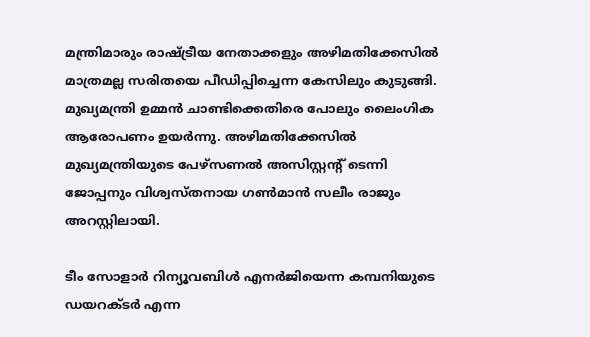മന്ത്രിമാരും രാഷ്‌ട്രീയ നേതാക്കളും അഴിമതിക്കേസില്‍ മാത്രമല്ല സരിതയെ പീഡിപ്പിച്ചെന്ന കേസിലും കുടുങ്ങി. മുഖ്യമന്ത്രി ഉമ്മന്‍ ചാണ്ടിക്കെതിരെ പോലും ലൈംഗിക ആരോപണം ഉയര്‍ന്നു. അഴിമതിക്കേസില്‍ മുഖ്യമന്ത്രിയുടെ പേഴ്‌സണല്‍ അസിസ്റ്റന്റ് ടെന്നി ജോപ്പനും വിശ്വസ്തനായ ഗണ്‍മാന്‍ സലീം രാജും അറസ്റ്റിലായി.

ടീം സോളാര്‍ റിന്യൂവബിള്‍ എനര്‍ജിയെന്ന കമ്പനിയുടെ ഡയറക്ടര്‍ എന്ന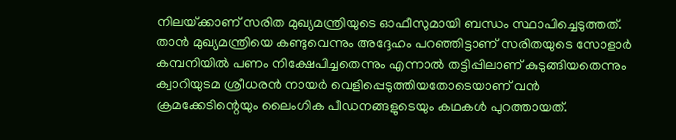നിലയ്‌ക്കാണ് സരിത മുഖ്യമന്ത്രിയുടെ ഓഫീസുമായി ബന്ധം സ്ഥാപിച്ചെടുത്തത്. താന്‍ മുഖ്യമന്ത്രിയെ കണ്ടുവെന്നും അദ്ദേഹം പറഞ്ഞിട്ടാണ് സരിതയുടെ സോളാര്‍ കമ്പനിയില്‍ പണം നിക്ഷേപിച്ചതെന്നും എന്നാല്‍ തട്ടിപ്പിലാണ് കുടുങ്ങിയതെന്നും ക്വാറിയുടമ ശ്രീധരന്‍ നായര്‍ വെളിപ്പെടുത്തിയതോടെയാണ് വന്‍ ക്രമക്കേടിന്റെയും ലൈംഗിക പീഡനങ്ങളുടെയും കഥകള്‍ പുറത്തായത്.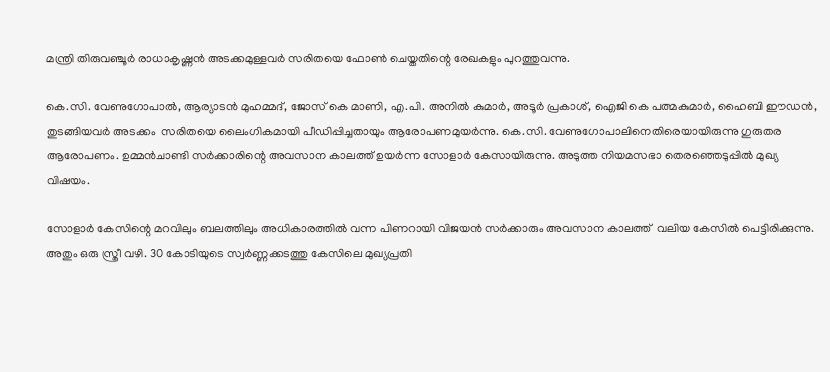മന്ത്രി തിരുവഞ്ചൂര്‍ രാധാകൃഷ്ണന്‍ അടക്കമുള്ളവര്‍ സരിതയെ ഫോണ്‍ ചെയ്തതിന്റെ രേഖകളും പുറത്തുവന്നു.

കെ.സി. വേണുഗോപാല്‍, ആര്യാടന്‍ മുഹമ്മദ്, ജോസ് കെ മാണി, എ.പി. അനില്‍ കുമാര്‍, അടൂര്‍ പ്രകാശ്, ഐജി കെ പത്മകുമാര്‍, ഹൈബി ഈഡന്‍, തുടങ്ങിയവര്‍ അടക്കം  സരിതയെ ലൈംഗികമായി പീഡിപ്പിച്ചതായും ആരോപണമുയര്‍ന്നു. കെ.സി. വേണുഗോപാലിനെതിരെയായിരുന്നു ഗുരുതര ആരോപണം. ഉമ്മന്‍ചാണ്ടി സര്‍ക്കാരിന്റെ അവസാന കാലത്ത് ഉയര്‍ന്ന സോളാര്‍ കേസായിരുന്നു. അടുത്ത നിയമസഭാ തെരഞ്ഞെടുപ്പില്‍ മുഖ്യ വിഷയം.

സോളാര്‍ കേസിന്റെ മറവിലും ബലത്തിലും അധികാരത്തില്‍ വന്ന പിണറായി വിജയന്‍ സര്‍ക്കാരും അവസാന കാലത്ത്  വലിയ കേസില്‍ പെട്ടിരിക്കുന്നു. അതും ഒരു സ്ത്രീ വഴി. 30 കോടിയുടെ സ്വര്‍ണ്ണക്കടത്തു കേസിലെ മുഖ്യപ്രതി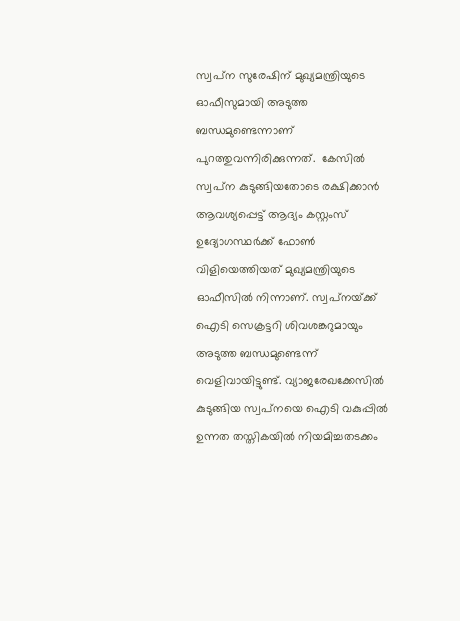സ്വപ്‌ന സുരേഷിന് മുഖ്യമന്ത്രിയുടെ ഓഫീസുമായി അടുത്ത ബന്ധമുണ്ടെന്നാണ് പുറത്തുവന്നിരിക്കുന്നത്.  കേസില്‍ സ്വപ്‌ന കുടുങ്ങിയതോടെ രക്ഷിക്കാന്‍ ആവശ്യപ്പെട്ട് ആദ്യം കസ്റ്റംസ് ഉദ്യോഗസ്ഥര്‍ക്ക് ഫോണ്‍ വിളിയെത്തിയത് മുഖ്യമന്ത്രിയുടെ ഓഫീസില്‍ നിന്നാണ്. സ്വപ്‌നയ്‌ക്ക് ഐടി സെക്രട്ടറി ശിവശങ്കറുമായും അടുത്ത ബന്ധമുണ്ടെന്ന് വെളിവായിട്ടുണ്ട്. വ്യാജരേഖക്കേസില്‍ കുടുങ്ങിയ സ്വപ്‌നയെ ഐടി വകുപ്പില്‍ ഉന്നത തസ്തികയില്‍ നിയമിച്ചതടക്കം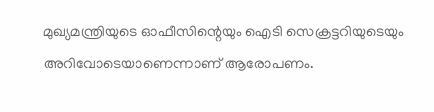മുഖ്യമന്ത്രിയുടെ ഓഫീസിന്റെയും ഐടി സെക്രട്ടറിയുടെയും അറിവോടെയാണെന്നാണ് ആരോപണം.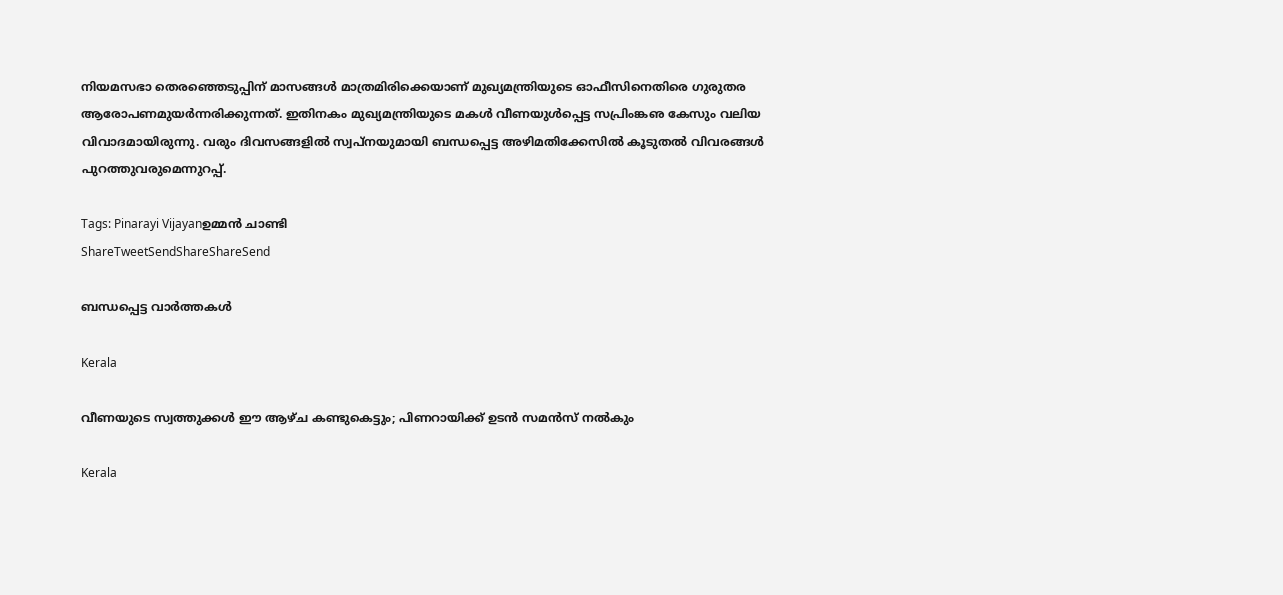നിയമസഭാ തെരഞ്ഞെടുപ്പിന് മാസങ്ങള്‍ മാത്രമിരിക്കെയാണ് മുഖ്യമന്ത്രിയുടെ ഓഫീസിനെതിരെ ഗുരുതര ആരോപണമുയര്‍ന്നരിക്കുന്നത്. ഇതിനകം മുഖ്യമന്ത്രിയുടെ മകള്‍ വീണയുള്‍പ്പെട്ട സപ്രിംങ്കഌ കേസും വലിയ വിവാദമായിരുന്നു. വരും ദിവസങ്ങളില്‍ സ്വപ്‌നയുമായി ബന്ധപ്പെട്ട അഴിമതിക്കേസില്‍ കൂടുതല്‍ വിവരങ്ങള്‍ പുറത്തുവരുമെന്നുറപ്പ്.

Tags: Pinarayi Vijayanഉമ്മന്‍ ചാണ്ടി
ShareTweetSendShareShareSend

ബന്ധപ്പെട്ട വാര്‍ത്തകള്‍

Kerala

വീണയുടെ സ്വത്തുക്കള്‍ ഈ ആഴ്ച കണ്ടുകെട്ടും; പിണറായിക്ക് ഉടന്‍ സമന്‍സ് നല്‍കും

Kerala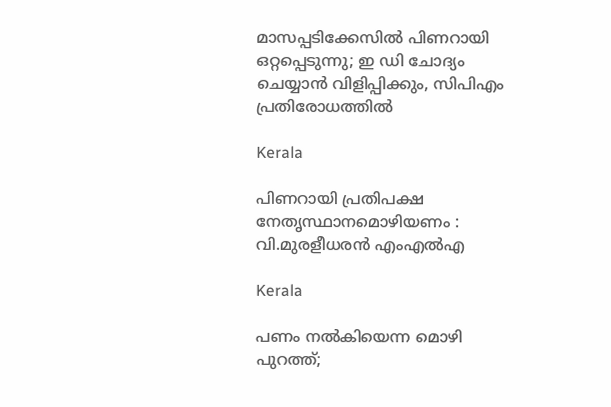മാസപ്പടിക്കേസില്‍ പിണറായി ഒറ്റപ്പെടുന്നു; ഇ ഡി ചോദ്യം ചെയ്യാന്‍ വിളിപ്പിക്കും, സിപിഎം പ്രതിരോധത്തില്‍

Kerala

പിണറായി പ്രതിപക്ഷ നേതൃസ്ഥാനമൊഴിയണം : വി.മുരളീധരന്‍ എംഎല്‍എ

Kerala

പണം നൽകിയെന്ന മൊഴി പുറത്ത്;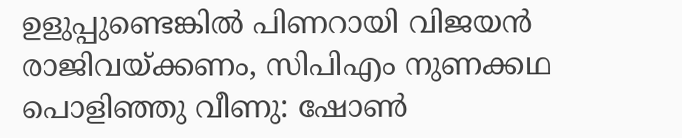ഉളുപ്പുണ്ടെങ്കിൽ പിണറായി വിജയൻ രാജിവയ്‌ക്കണം, സിപിഎം നുണക്കഥ പൊളിഞ്ഞു വീണു: ഷോൺ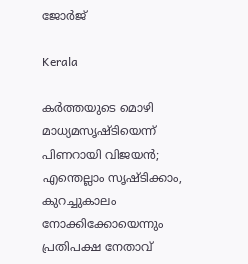ജോർജ്

Kerala

കർത്തയുടെ മൊഴി മാധ്യമസൃഷ്ടിയെന്ന് പിണറായി വിജയൻ; എന്തെല്ലാം സൃഷ്ടിക്കാം, കുറച്ചുകാലം നോക്കിക്കോയെന്നും പ്രതിപക്ഷ നേതാവ്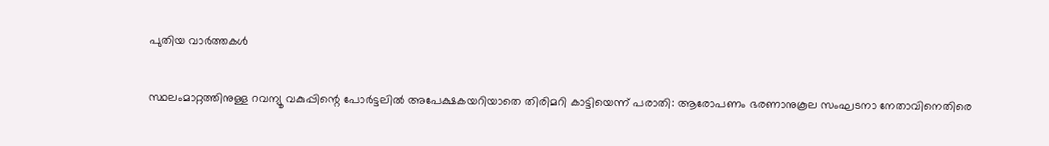പുതിയ വാര്‍ത്തകള്‍

സ്ഥലംമാറ്റത്തിനുള്ള റവന്യൂ വകുപ്പിന്റെ പോര്‍ട്ടലില്‍ അപേക്ഷകയറിയാതെ തിരിമറി കാട്ടിയെന്ന് പരാതി: ആരോപണം ഭരണാനുകൂല സംഘടനാ നേതാവിനെതിരെ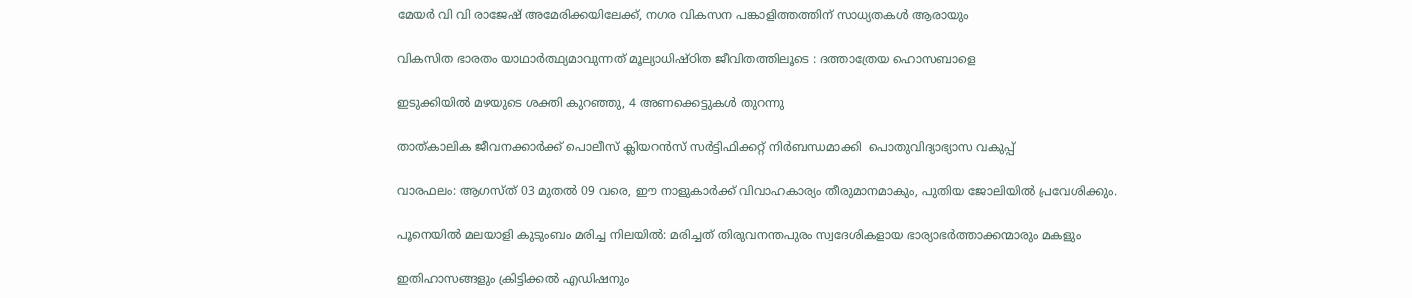മേയര്‍ വി വി രാജേഷ് അമേരിക്കയിലേക്ക്, നഗര വികസന പങ്കാളിത്തത്തിന് സാധ്യതകള്‍ ആരായും

വികസിത ഭാരതം യാഥാര്‍ത്ഥ്യമാവുന്നത് മൂല്യാധിഷ്ഠിത ജീവിതത്തിലൂടെ : ദത്താത്രേയ ഹൊസബാളെ

ഇടുക്കിയില്‍ മഴയുടെ ശക്തി കുറഞ്ഞു, 4 അണക്കെട്ടുകള്‍ തുറന്നു

താത്കാലിക ജീവനക്കാര്‍ക്ക് പൊലീസ് ക്ലിയറന്‍സ് സര്‍ട്ടിഫിക്കറ്റ് നിര്‍ബന്ധമാക്കി  പൊതുവിദ്യാഭ്യാസ വകുപ്പ്

വാരഫലം: ആഗസ്ത് 03 മുതല്‍ 09 വരെ, ഈ നാളുകാര്‍ക്ക് വിവാഹകാര്യം തീരുമാനമാകും, പുതിയ ജോലിയില്‍ പ്രവേശിക്കും.

പൂനെയില്‍ മലയാളി കുടുംബം മരിച്ച നിലയില്‍: മരിച്ചത് തിരുവനന്തപുരം സ്വദേശികളായ ഭാര്യാഭര്‍ത്താക്കന്മാരും മകളും

ഇതിഹാസങ്ങളും ക്രിട്ടിക്കല്‍ എഡിഷനും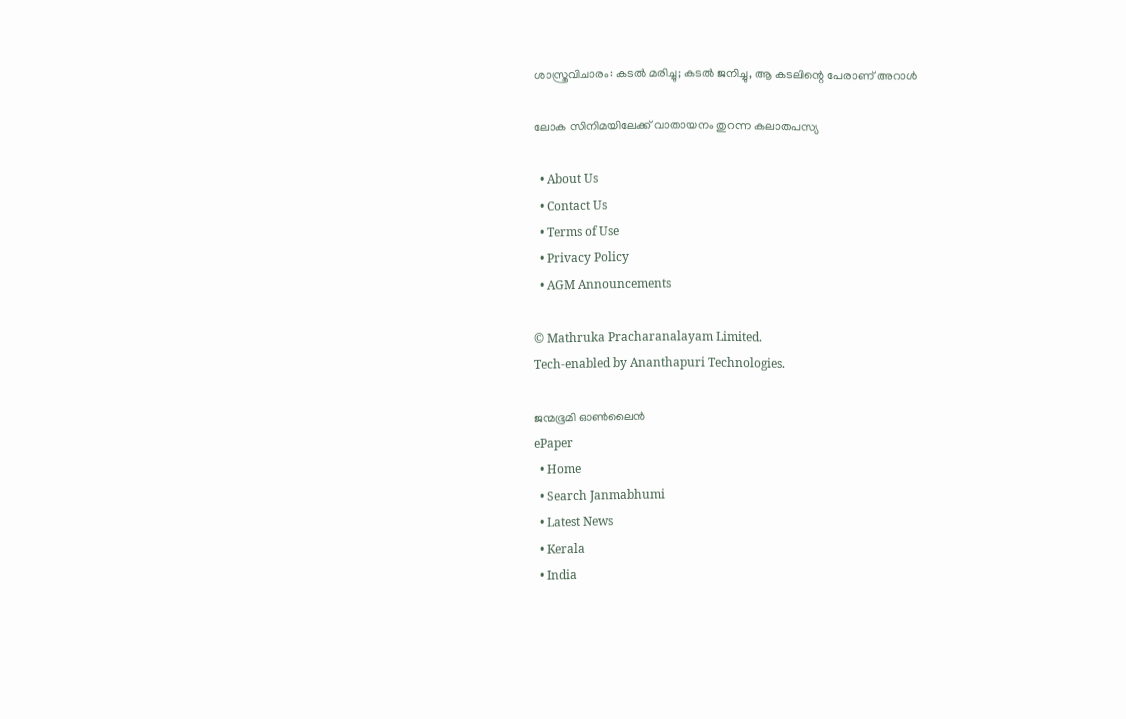ശാസ്ത്രവിചാരം: കടല്‍ മരിച്ചു; കടല്‍ ജനിച്ചു, ആ കടലിന്റെ പേരാണ് അറാള്‍

ലോക സിനിമയിലേക്ക് വാതായനം തുറന്ന കലാതപസ്യ

  • About Us
  • Contact Us
  • Terms of Use
  • Privacy Policy
  • AGM Announcements

© Mathruka Pracharanalayam Limited.
Tech-enabled by Ananthapuri Technologies.

ജന്മഭൂമി ഓണ്‍ലൈന്‍
ePaper
  • Home
  • Search Janmabhumi
  • Latest News
  • Kerala
  • India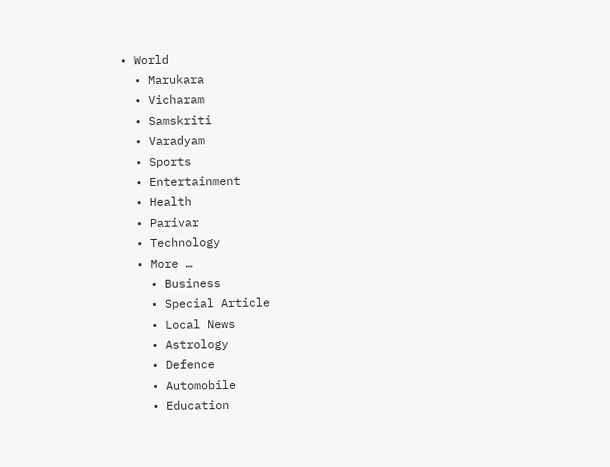• World
  • Marukara
  • Vicharam
  • Samskriti
  • Varadyam
  • Sports
  • Entertainment
  • Health
  • Parivar
  • Technology
  • More …
    • Business
    • Special Article
    • Local News
    • Astrology
    • Defence
    • Automobile
    • Education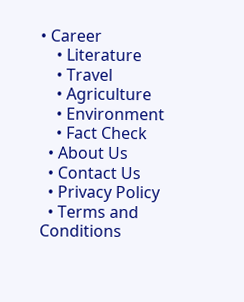• Career
    • Literature
    • Travel
    • Agriculture
    • Environment
    • Fact Check
  • About Us
  • Contact Us
  • Privacy Policy
  • Terms and Conditions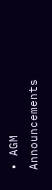• AGM Announcements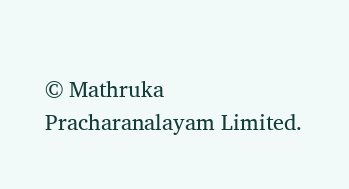© Mathruka Pracharanalayam Limited.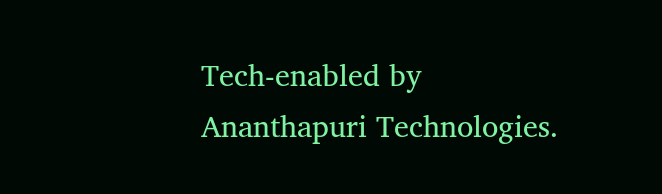Tech-enabled by Ananthapuri Technologies.